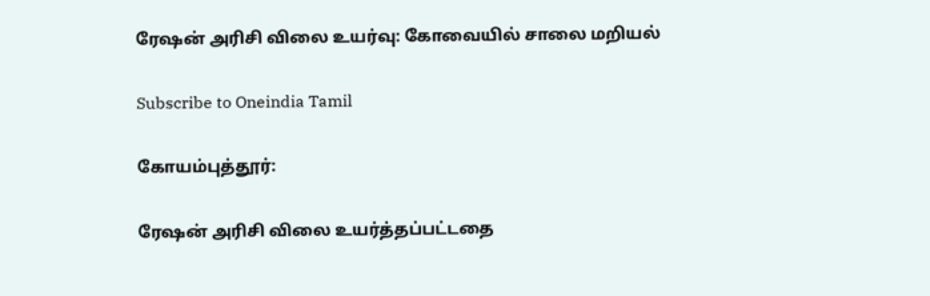ரேஷன் அரிசி விலை உயர்வு: கோவையில் சாலை மறியல்

Subscribe to Oneindia Tamil

கோயம்புத்தூர்:

ரேஷன் அரிசி விலை உயர்த்தப்பட்டதை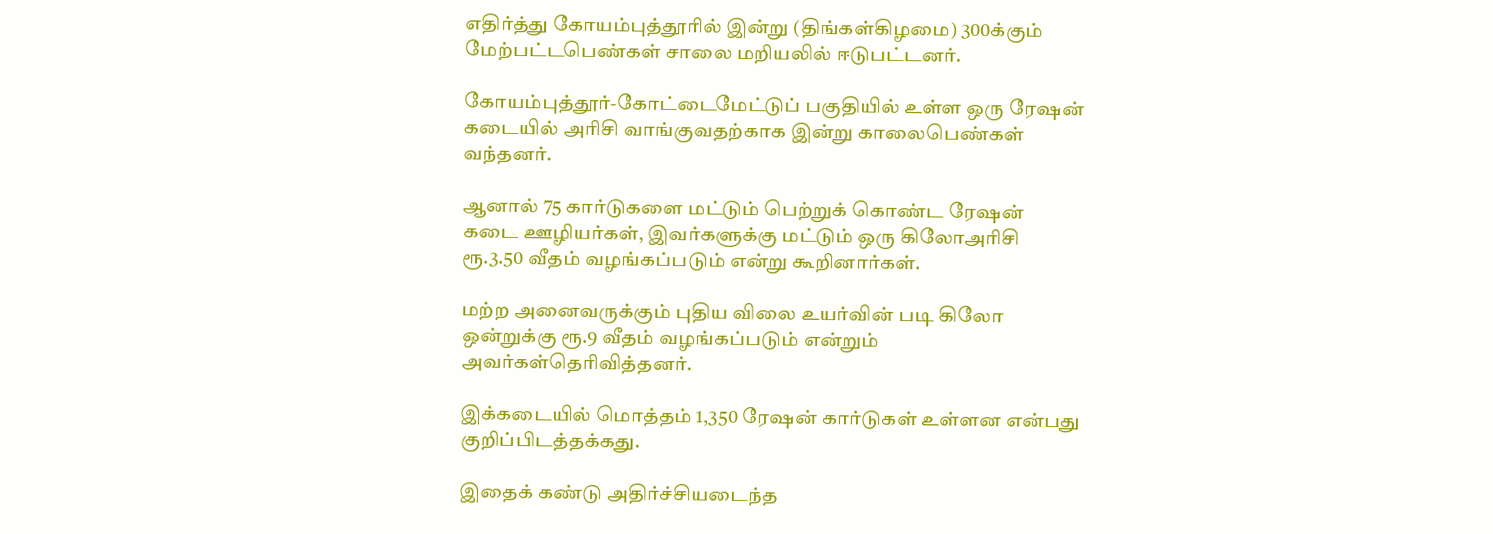எதிர்த்து கோயம்புத்தூரில் இன்று (திங்கள்கிழமை) 300க்கும் மேற்பட்டபெண்கள் சாலை மறியலில் ஈடுபட்டனர்.

கோயம்புத்தூர்-கோட்டைமேட்டுப் பகுதியில் உள்ள ஒரு ரேஷன் கடையில் அரிசி வாங்குவதற்காக இன்று காலைபெண்கள் வந்தனர்.

ஆனால் 75 கார்டுகளை மட்டும் பெற்றுக் கொண்ட ரேஷன் கடை ஊழியர்கள், இவர்களுக்கு மட்டும் ஒரு கிலோஅரிசி ரூ.3.50 வீதம் வழங்கப்படும் என்று கூறினார்கள்.

மற்ற அனைவருக்கும் புதிய விலை உயர்வின் படி கிலோ ஒன்றுக்கு ரூ.9 வீதம் வழங்கப்படும் என்றும் அவர்கள்தெரிவித்தனர்.

இக்கடையில் மொத்தம் 1,350 ரேஷன் கார்டுகள் உள்ளன என்பது குறிப்பிடத்தக்கது.

இதைக் கண்டு அதிர்ச்சியடைந்த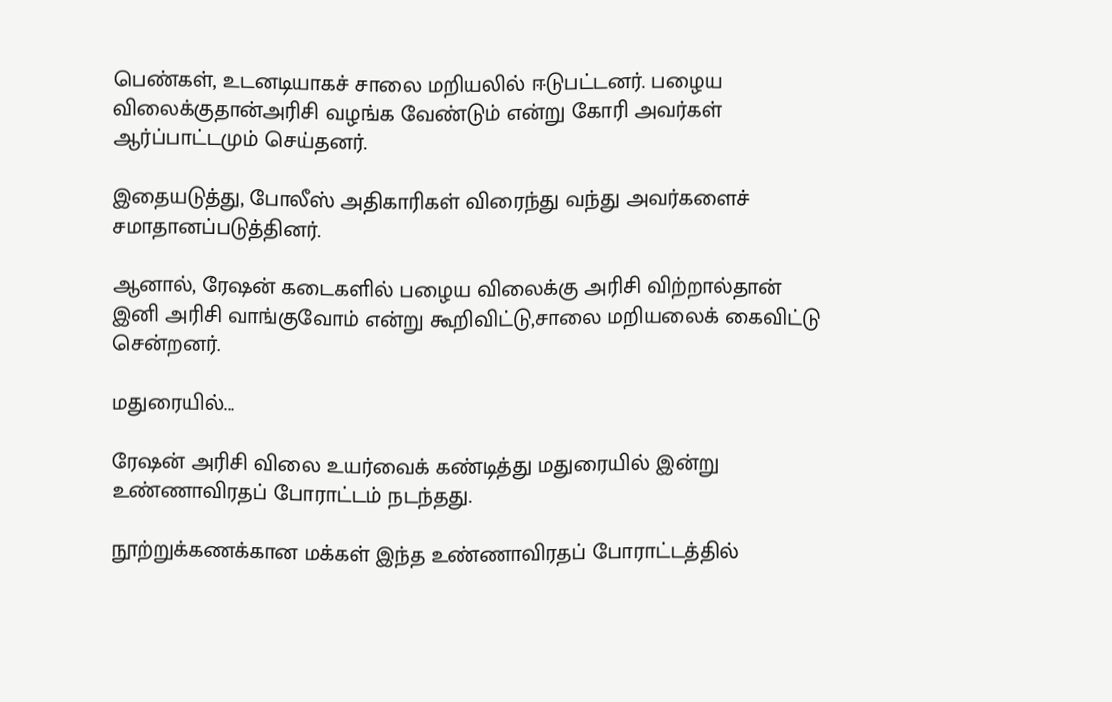பெண்கள், உடனடியாகச் சாலை மறியலில் ஈடுபட்டனர். பழைய விலைக்குதான்அரிசி வழங்க வேண்டும் என்று கோரி அவர்கள் ஆர்ப்பாட்டமும் செய்தனர்.

இதையடுத்து, போலீஸ் அதிகாரிகள் விரைந்து வந்து அவர்களைச் சமாதானப்படுத்தினர்.

ஆனால், ரேஷன் கடைகளில் பழைய விலைக்கு அரிசி விற்றால்தான் இனி அரிசி வாங்குவோம் என்று கூறிவிட்டு,சாலை மறியலைக் கைவிட்டு சென்றனர்.

மதுரையில்...

ரேஷன் அரிசி விலை உயர்வைக் கண்டித்து மதுரையில் இன்று உண்ணாவிரதப் போராட்டம் நடந்தது.

நூற்றுக்கணக்கான மக்கள் இந்த உண்ணாவிரதப் போராட்டத்தில்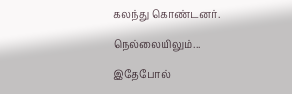கலந்து கொண்டனர்.

நெல்லையிலும்...

இதேபோல்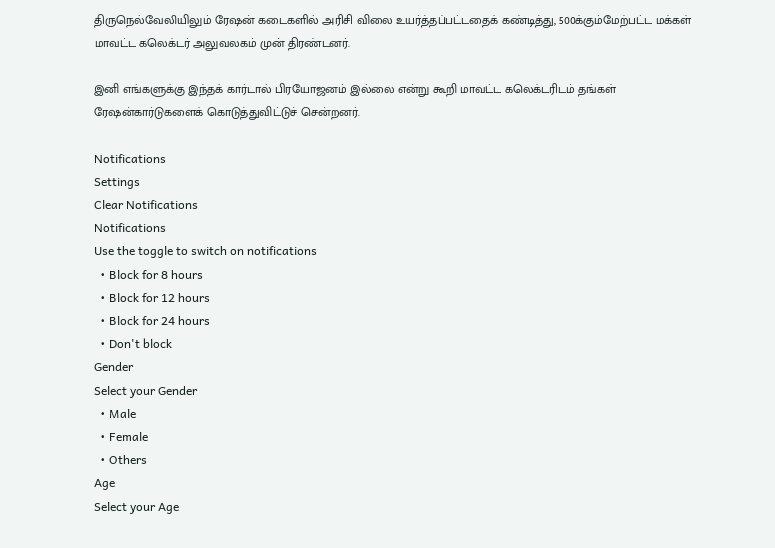திருநெல்வேலியிலும் ரேஷன் கடைகளில் அரிசி விலை உயர்த்தப்பட்டதைக் கண்டித்து, 500க்கும்மேற்பட்ட மக்கள் மாவட்ட கலெக்டர் அலுவலகம் முன் திரண்டனர்.

இனி எங்களுக்கு இந்தக் கார்டால் பிரயோஜனம் இல்லை என்று கூறி மாவட்ட கலெக்டரிடம் தங்கள் ரேஷன்கார்டுகளைக் கொடுத்துவிட்டுச் சென்றனர்.

Notifications
Settings
Clear Notifications
Notifications
Use the toggle to switch on notifications
  • Block for 8 hours
  • Block for 12 hours
  • Block for 24 hours
  • Don't block
Gender
Select your Gender
  • Male
  • Female
  • Others
Age
Select your Age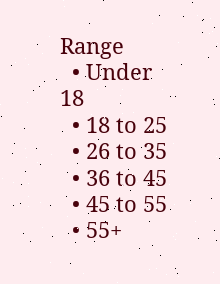Range
  • Under 18
  • 18 to 25
  • 26 to 35
  • 36 to 45
  • 45 to 55
  • 55+